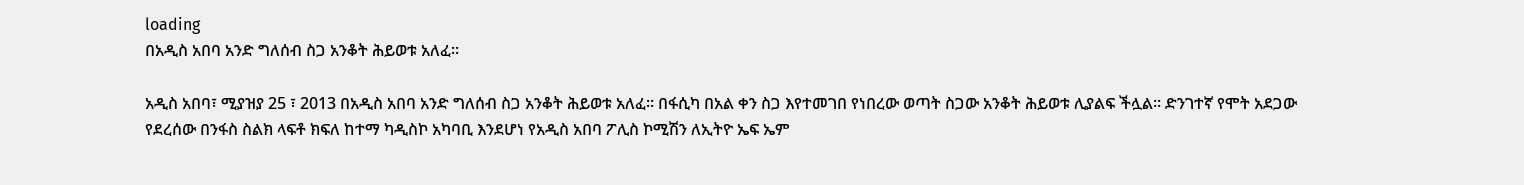loading
በአዲስ አበባ አንድ ግለሰብ ስጋ አንቆት ሕይወቱ አለፈ፡፡

አዲስ አበባ፣ ሚያዝያ 25 ፣ 2013 በአዲስ አበባ አንድ ግለሰብ ስጋ አንቆት ሕይወቱ አለፈ፡፡ በፋሲካ በአል ቀን ስጋ እየተመገበ የነበረው ወጣት ስጋው አንቆት ሕይወቱ ሊያልፍ ችሏል፡፡ ድንገተኛ የሞት አደጋው የደረሰው በንፋስ ስልክ ላፍቶ ክፍለ ከተማ ካዲስኮ አካባቢ እንደሆነ የአዲስ አበባ ፖሊስ ኮሚሽን ለኢትዮ ኤፍ ኤም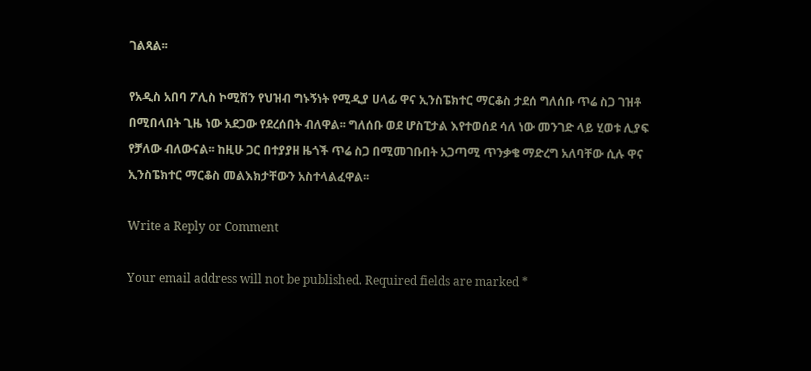ገልጻል፡፡

የአዲስ አበባ ፖሊስ ኮሚሽን የህዝብ ግኑኝነት የሚዲያ ሀላፊ ዋና ኢንስፔክተር ማርቆስ ታደሰ ግለሰቡ ጥሬ ስጋ ገዝቶ በሚበላበት ጊዜ ነው አደጋው የደረሰበት ብለዋል፡፡ ግለሰቡ ወደ ሆስፒታል እየተወሰደ ሳለ ነው መንገድ ላይ ሂወቱ ሊያፍ የቻለው ብለውናል፡፡ ከዚሁ ጋር በተያያዘ ዜጎች ጥሬ ስጋ በሚመገቡበት አጋጣሚ ጥንቃቄ ማድረግ አለባቸው ሲሉ ዋና ኢንስፔክተር ማርቆስ መልእክታቸውን አስተላልፈዋል፡፡

Write a Reply or Comment

Your email address will not be published. Required fields are marked *